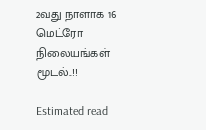2வது நாளாக 16 மெட்ரோ நிலையங்கள் மூடல்..!!

Estimated read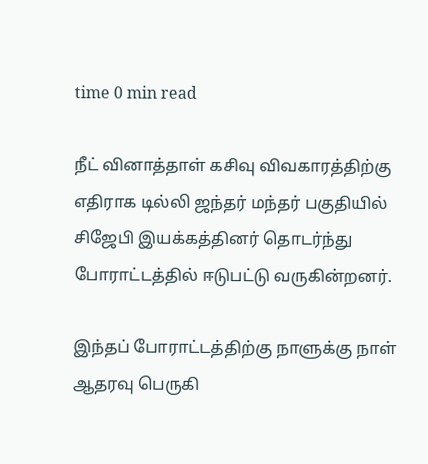time 0 min read

நீட் வினாத்தாள் கசிவு விவகாரத்திற்கு எதிராக டில்லி ஜந்தர் மந்தர் பகுதியில் சிஜேபி இயக்கத்தினர் தொடர்ந்து போராட்டத்தில் ஈடுபட்டு வருகின்றனர்.

இந்தப் போராட்டத்திற்கு நாளுக்கு நாள் ஆதரவு பெருகி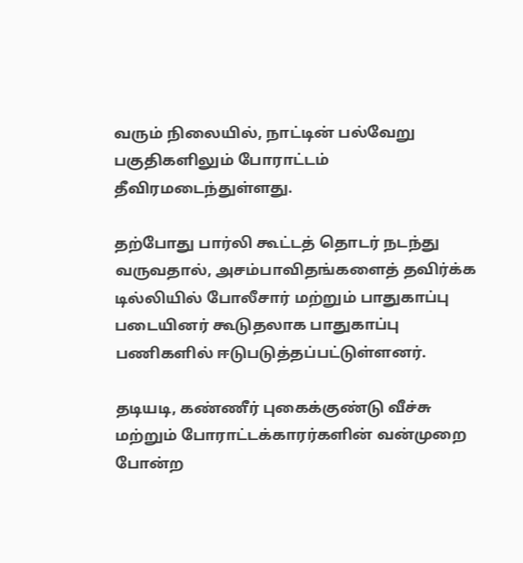வரும் நிலையில், நாட்டின் பல்வேறு பகுதிகளிலும் போராட்டம் தீவிரமடைந்துள்ளது.

தற்போது பார்லி கூட்டத் தொடர் நடந்து வருவதால், அசம்பாவிதங்களைத் தவிர்க்க டில்லியில் போலீசார் மற்றும் பாதுகாப்பு படையினர் கூடுதலாக பாதுகாப்பு பணிகளில் ஈடுபடுத்தப்பட்டுள்ளனர்.

தடியடி, கண்ணீர் புகைக்குண்டு வீச்சு மற்றும் போராட்டக்காரர்களின் வன்முறை போன்ற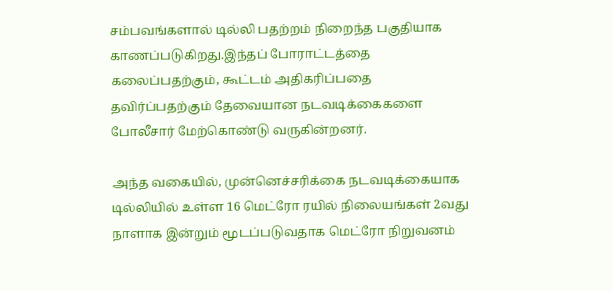சம்பவங்களால் டில்லி பதற்றம் நிறைந்த பகுதியாக காணப்படுகிறது.இந்தப் போராட்டத்தை கலைப்பதற்கும், கூட்டம் அதிகரிப்பதை தவிர்ப்பதற்கும் தேவையான நடவடிக்கைகளை போலீசார் மேற்கொண்டு வருகின்றனர்.

அந்த வகையில், முன்னெச்சரிக்கை நடவடிக்கையாக டில்லியில் உள்ள 16 மெட்ரோ ரயில் நிலையங்கள் 2வது நாளாக இன்றும் மூடப்படுவதாக மெட்ரோ நிறுவனம்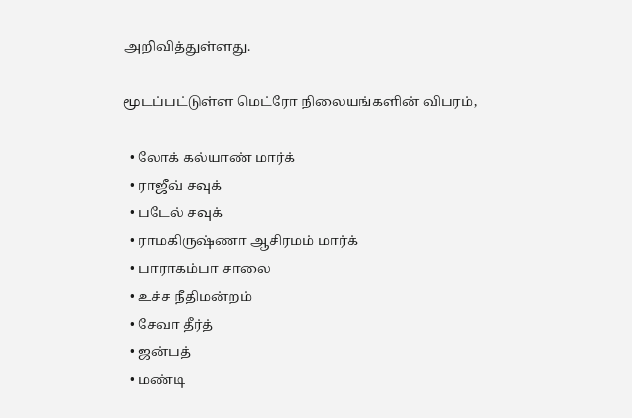அறிவித்துள்ளது.

மூடப்பட்டுள்ள மெட்ரோ நிலையங்களின் விபரம்,

  • லோக் கல்யாண் மார்க்
  • ராஜீவ் சவுக்
  • படேல் சவுக்
  • ராமகிருஷ்ணா ஆசிரமம் மார்க்
  • பாராகம்பா சாலை
  • உச்ச நீதிமன்றம்
  • சேவா தீர்த்
  • ஜன்பத்
  • மண்டி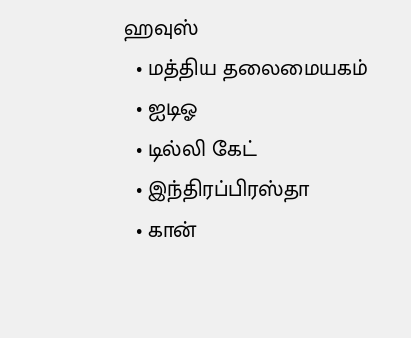ஹவுஸ்
  • மத்திய தலைமையகம்
  • ஐடிஓ
  • டில்லி கேட்
  • இந்திரப்பிரஸ்தா
  • கான்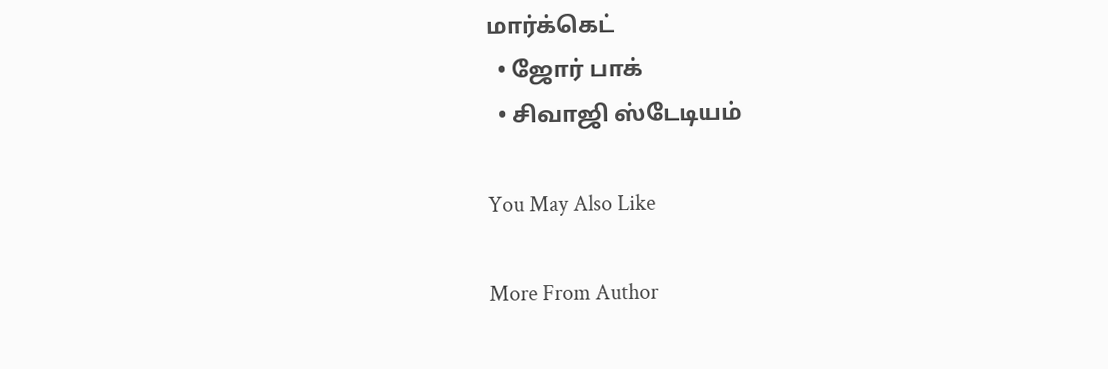மார்க்கெட்
  • ஜோர் பாக்
  • சிவாஜி ஸ்டேடியம்

You May Also Like

More From Author